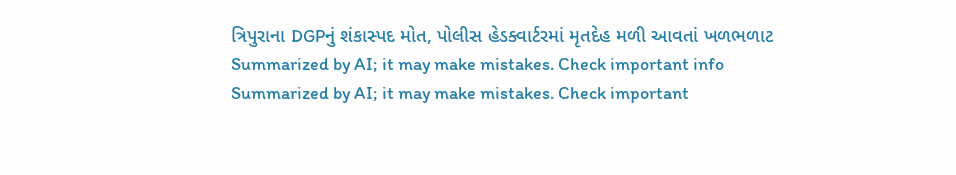ત્રિપુરાના DGPનું શંકાસ્પદ મોત, પોલીસ હેડક્વાર્ટરમાં મૃતદેહ મળી આવતાં ખળભળાટ
Summarized by AI; it may make mistakes. Check important info
Summarized by AI; it may make mistakes. Check important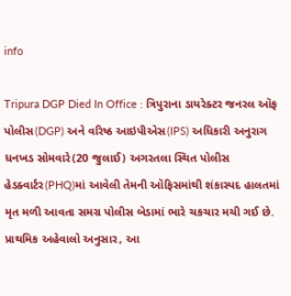info

Tripura DGP Died In Office : ત્રિપુરાના ડાયરેક્ટર જનરલ ઑફ પોલીસ(DGP) અને વરિષ્ઠ આઇપીએસ(IPS) અધિકારી અનુરાગ ધનખડ સોમવારે(20 જુલાઈ) અગરતલા સ્થિત પોલીસ હેડક્વાર્ટર(PHQ)માં આવેલી તેમની ઑફિસમાંથી શંકાસ્પદ હાલતમાં મૃત મળી આવતા સમગ્ર પોલીસ બેડામાં ભારે ચકચાર મચી ગઈ છે. પ્રાથમિક અહેવાલો અનુસાર, આ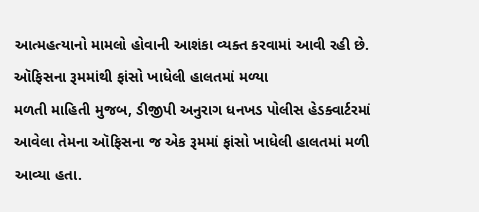આત્મહત્યાનો મામલો હોવાની આશંકા વ્યક્ત કરવામાં આવી રહી છે.
ઑફિસના રૂમમાંથી ફાંસો ખાધેલી હાલતમાં મળ્યા
મળતી માહિતી મુજબ, ડીજીપી અનુરાગ ધનખડ પોલીસ હેડક્વાર્ટરમાં આવેલા તેમના ઑફિસના જ એક રૂમમાં ફાંસો ખાધેલી હાલતમાં મળી આવ્યા હતા.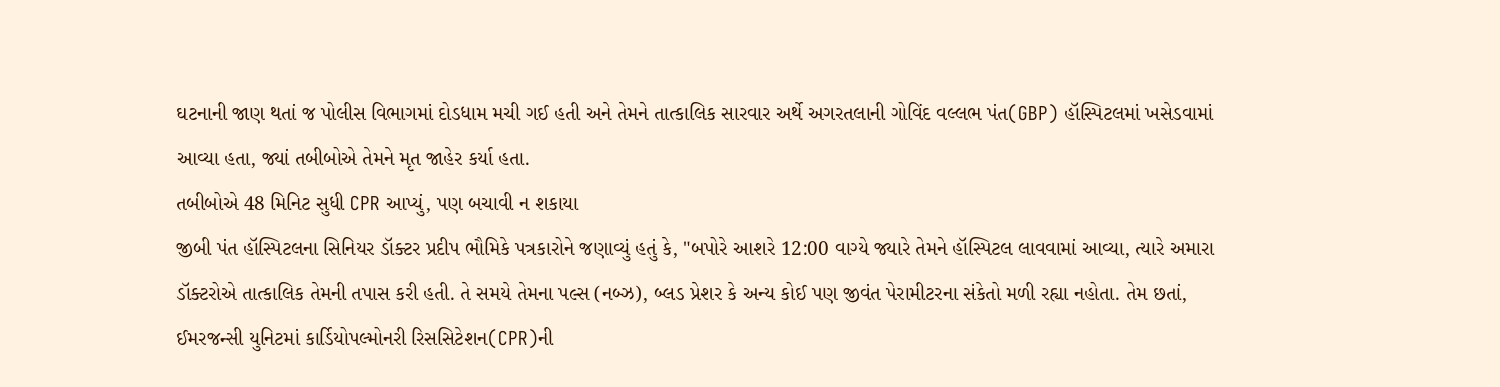ઘટનાની જાણ થતાં જ પોલીસ વિભાગમાં દોડધામ મચી ગઈ હતી અને તેમને તાત્કાલિક સારવાર અર્થે અગરતલાની ગોવિંદ વલ્લભ પંત(GBP) હૉસ્પિટલમાં ખસેડવામાં આવ્યા હતા, જ્યાં તબીબોએ તેમને મૃત જાહેર કર્યા હતા.
તબીબોએ 48 મિનિટ સુધી CPR આપ્યું, પણ બચાવી ન શકાયા
જીબી પંત હૉસ્પિટલના સિનિયર ડૉક્ટર પ્રદીપ ભૌમિકે પત્રકારોને જણાવ્યું હતું કે, "બપોરે આશરે 12:00 વાગ્યે જ્યારે તેમને હૉસ્પિટલ લાવવામાં આવ્યા, ત્યારે અમારા ડૉક્ટરોએ તાત્કાલિક તેમની તપાસ કરી હતી. તે સમયે તેમના પલ્સ (નબ્ઝ), બ્લડ પ્રેશર કે અન્ય કોઈ પણ જીવંત પેરામીટરના સંકેતો મળી રહ્યા નહોતા. તેમ છતાં, ઈમરજન્સી યુનિટમાં કાર્ડિયોપલ્મોનરી રિસસિટેશન(CPR)ની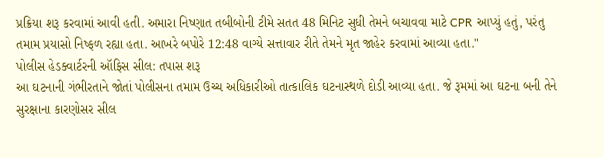પ્રક્રિયા શરૂ કરવામાં આવી હતી. અમારા નિષ્ણાત તબીબોની ટીમે સતત 48 મિનિટ સુધી તેમને બચાવવા માટે CPR આપ્યું હતું, પરંતુ તમામ પ્રયાસો નિષ્ફળ રહ્યા હતા. આખરે બપોરે 12:48 વાગ્યે સત્તાવાર રીતે તેમને મૃત જાહેર કરવામાં આવ્યા હતા."
પોલીસ હેડક્વાર્ટરની ઑફિસ સીલ: તપાસ શરૂ
આ ઘટનાની ગંભીરતાને જોતાં પોલીસના તમામ ઉચ્ચ અધિકારીઓ તાત્કાલિક ઘટનાસ્થળે દોડી આવ્યા હતા. જે રૂમમાં આ ઘટના બની તેને સુરક્ષાના કારણોસર સીલ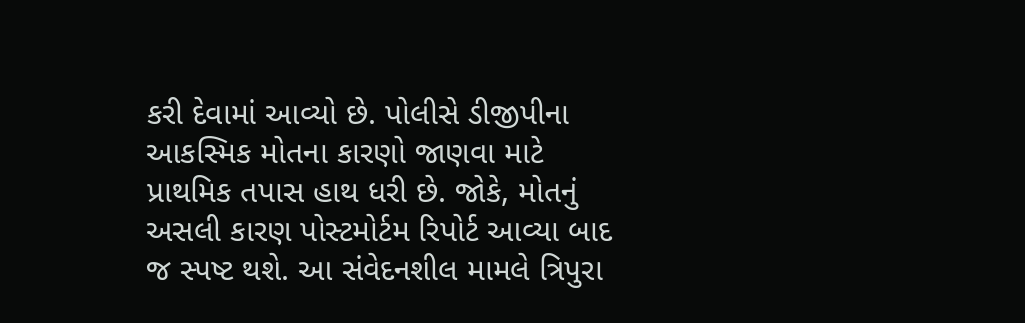કરી દેવામાં આવ્યો છે. પોલીસે ડીજીપીના આકસ્મિક મોતના કારણો જાણવા માટે પ્રાથમિક તપાસ હાથ ધરી છે. જોકે, મોતનું અસલી કારણ પોસ્ટમોર્ટમ રિપોર્ટ આવ્યા બાદ જ સ્પષ્ટ થશે. આ સંવેદનશીલ મામલે ત્રિપુરા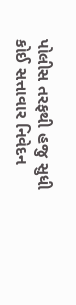પોલીસ તરફથી હજુ સુધી કોઈ સત્તાવાર નિવેદન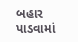બહાર પાડવામાં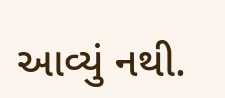આવ્યું નથી.